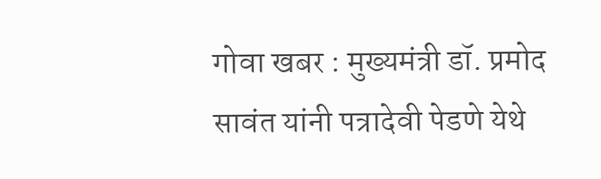गोवा खबर : मुख्यमंत्री डॉ. प्रमोद सावंत यांनी पत्रादेवी पेडणे येथे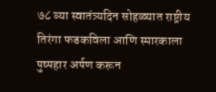७८ व्या स्वातंत्र्यदिन सोहळ्यात राष्ट्रीय तिरंगा फडकविला आणि स्मारकाला पुष्पहार अर्पण करून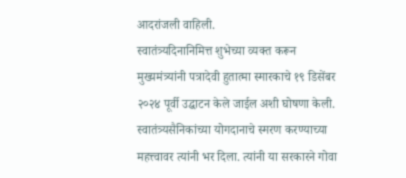आदरांजली वाहिली.
स्वातंत्र्यदिनानिमित्त शुभेच्या व्यक्त करून मुख्यमंत्र्यांनी पत्रादेवी हुतात्मा स्मारकाचे १९ डिसेंबर २०२४ पूर्वी उद्घाटन केले जाईल अशी घोषणा केली. स्वातंत्र्यसैनिकांच्या योगदानाचे स्मरण करण्याच्या महत्त्वावर त्यांनी भर दिला. त्यांनी या सरकारने गोवा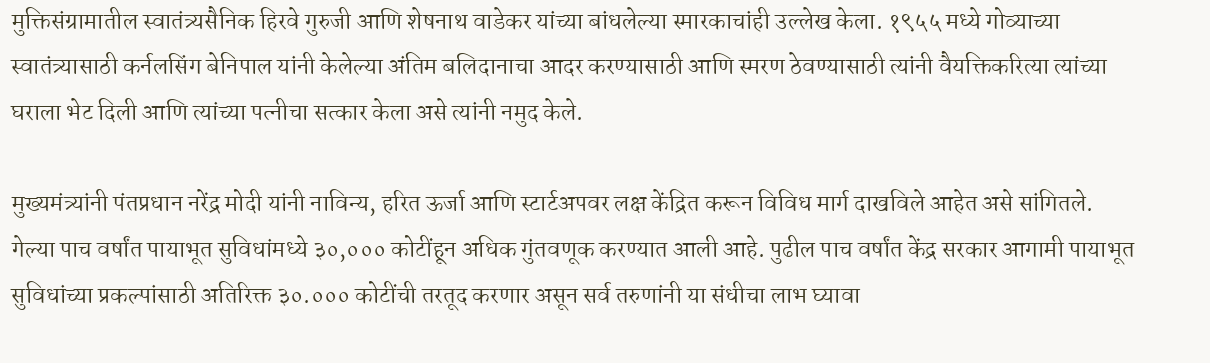मुक्तिसंग्रामातील स्वातंत्र्यसैनिक हिरवे गुरुजी आणि शेषनाथ वाडेकर यांच्या बांधलेल्या स्मारकाचांही उल्लेख केला. १९५५ मध्ये गोव्याच्या स्वातंत्र्यासाठी कर्नलसिंग बेनिपाल यांनी केलेल्या अंतिम बलिदानाचा आदर करण्यासाठी आणि स्मरण ठेवण्यासाठी त्यांनी वैयक्तिकरित्या त्यांच्या घराला भेट दिली आणि त्यांच्या पत्नीचा सत्कार केला असे त्यांनी नमुद केले.

मुख्यमंत्र्यांनी पंतप्रधान नरेंद्र मोदी यांनी नाविन्य, हरित ऊर्जा आणि स्टार्टअपवर लक्ष केंद्रित करून विविध मार्ग दाखविले आहेत असे सांगितले. गेल्या पाच वर्षांत पायाभूत सुविधांमध्ये ३०,००० कोटींहून अधिक गुंतवणूक करण्यात आली आहे. पुढील पाच वर्षांत केंद्र सरकार आगामी पायाभूत सुविधांच्या प्रकल्पांसाठी अतिरिक्त ३०.००० कोटींची तरतूद करणार असून सर्व तरुणांनी या संधीचा लाभ घ्यावा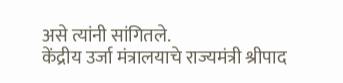असे त्यांनी सांगितले.
केंद्रीय उर्जा मंत्रालयाचे राज्यमंत्री श्रीपाद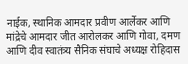नाईक, स्थानिक आमदार प्रवीण आर्लेकर आणि मांद्रेचे आमदार जीत आरोलकर आणि गोवा, दमण आणि दीव स्वातंत्र्य सैनिक संघाचे अध्यक्ष रोहिदास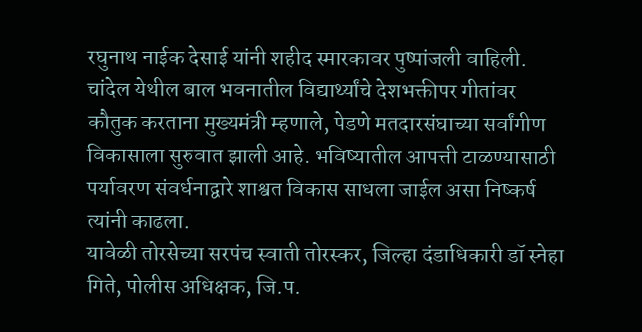रघुनाथ नाईक देसाई यांनी शहीद स्मारकावर पुष्पांजली वाहिली.
चांदेल येथील बाल भवनातील विद्यार्थ्यांचे देशभक्तीपर गीतांवर कौतुक करताना मुख्यमंत्री म्हणाले, पेडणे मतदारसंघाच्या सर्वांगीण विकासाला सुरुवात झाली आहे. भविष्यातील आपत्ती टाळण्यासाठी पर्यावरण संवर्धनाद्वारे शाश्वत विकास साधला जाईल असा निष्कर्ष त्यांनी काढला.
यावेळी तोरसेच्या सरपंच स्वाती तोरस्कर, जिल्हा दंडाधिकारी डॉ स्नेहा गिते, पोलीस अधिक्षक, जि.प.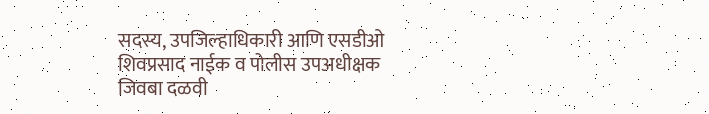सदस्य, उपजिल्हाधिकारी आणि एसडीओ शिवप्रसाद नाईक व पोलीस उपअधीक्षक जिवबा दळवी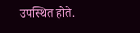उपस्थित होते.